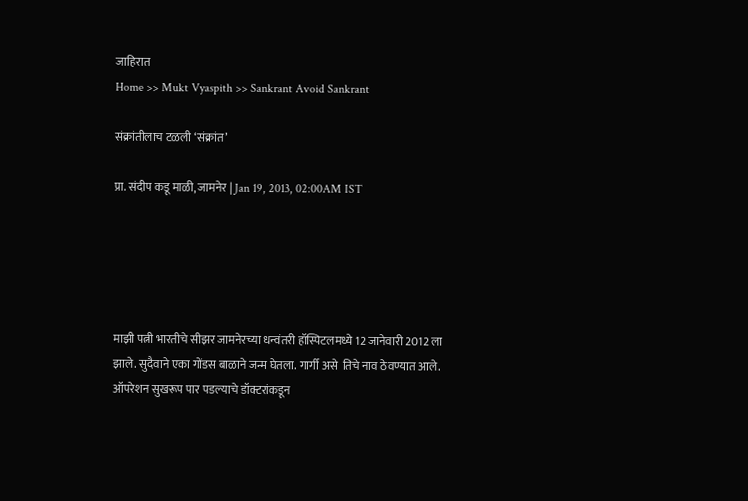जाहिरात
Home >> Mukt Vyaspith >> Sankrant Avoid Sankrant

संक्रांतीलाच टळली ‘संक्रांत’

प्रा. संदीप कडू माळी, जामनेर | Jan 19, 2013, 02:00AM IST





माझी पत्नी भारतीचे सीझर जामनेरच्या धन्वंतरी हॉस्पिटलमध्ये 12 जानेवारी 2012 ला झाले. सुदैवाने एका गोंडस बाळाने जन्म घेतला. गार्गी असे  तिचे नाव ठेवण्यात आले. ऑपरेशन सुखरूप पार पडल्याचे डॉक्टरांकडून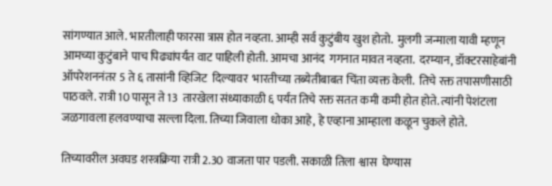सांगण्यात आले. भारतीलाही फारसा त्रास होत नव्हता. आम्ही सर्व कुटुंबीय खुश होतो.  मुलगी जन्माला यावी म्हणून आमच्या कुटुंबाने पाच पिढ्यांपर्यंत वाट पाहिली होती. आमचा आनंद  गगनात मावत नव्हता.  दरम्यान, डॉक्टरसाहेबांनी ऑपरेशननंतर 5 ते ६ तासांनी व्हिजिट  दिल्यावर  भारतीच्या तब्येतीबाबत चिंता व्यक्त केली.  तिचे रक्त तपासणीसाठी पाठवले. रात्री 10 पासून ते 13  तारखेला संध्याकाळी ६ पर्यंत तिचे रक्त सतत कमी कमी होत होते. त्यांनी पेशंटला जळगावला हलवण्याचा सल्ला दिला. तिच्या जिवाला धोका आहे, हे एव्हाना आम्हाला कळून चुकले होते.

तिच्यावरील अवघड शस्त्रक्रिया रात्री 2.30 वाजता पार पडली. सकाळी तिला श्वास  घेण्यास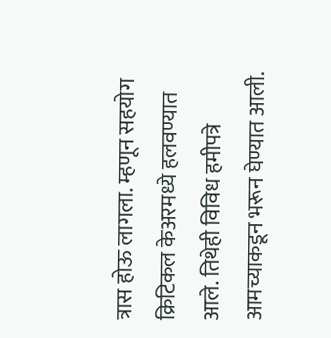त्रास होऊ लागला. म्हणून सहयोग क्रिटिकल केअरमध्ये हलवण्यात आले. तिथेही विविध हमीपत्रे आमच्याकडून भरून घेण्यात आली.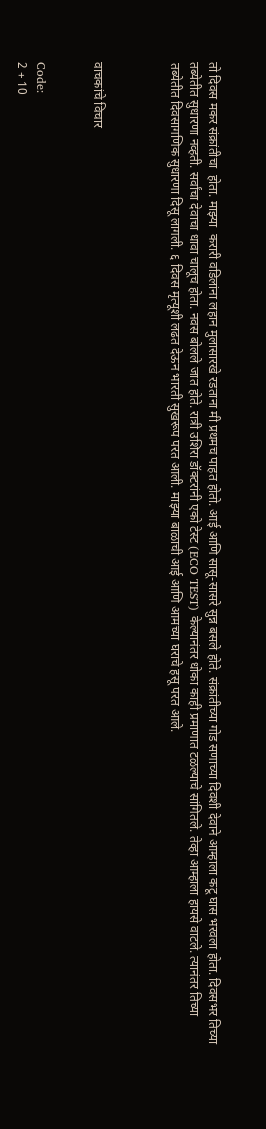तो दिवस मकर संक्रांतीचा  होता. माझ्या  करारी वडिलांना लहान मुलासारखे रडताना मी प्रथमच पाहत होतो. आई आणि सासू-सासरे सुन्न बसले होते. संक्रांतीच्या गोड सणाच्या दिवशी देवाने आम्हाला कटू घास भरवला होता. दिवसभर तिच्या तब्येतीत सुधारणा नव्हती. सर्वांचा देवाचा धावा चालूच होता. नवस बोलले जात होते. रात्री उशिरा डॉक्टरांनी एको टेस्ट (ECO TEST) केल्यानंतर धोका काही प्रमाणात टळल्याचे सांगितले. तेव्हा आम्हाला हायसे वाटले. त्यानंतर तिच्या तब्येतीत दिवसागणिक सुधारणा दिसू लागली. ६ दिवस मृत्यूशी लढत देऊन भारती सुखरूप परत आली. माझ्या बाळाची आई आणि आमच्या घराचे हसू परत आले.



वाचकांचे विचार


Code:
2 + 10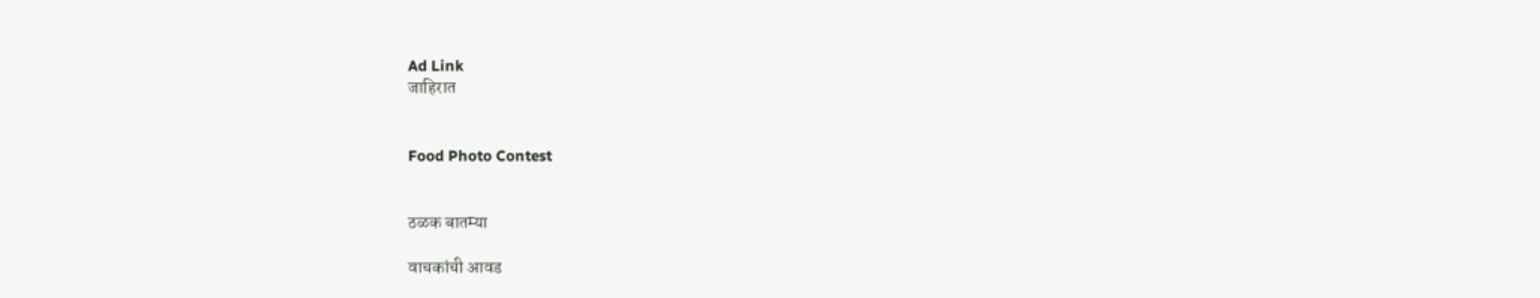Ad Link
जाहिरात


Food Photo Contest


ठळक बातम्या

वाचकांची आवड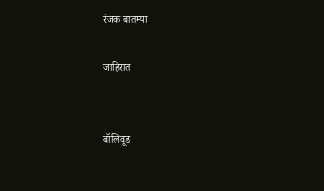रंजक बातम्या

जाहिरात


बॉलिवूड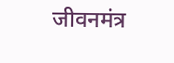जीवनमंत्र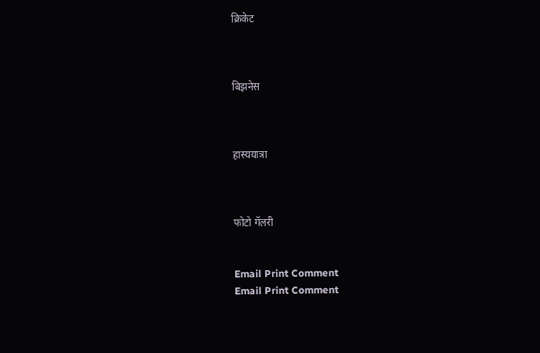क्रिकेट



बिझनेस



हास्ययात्रा



फोटो गॅलरी


Email Print Comment
Email Print Comment